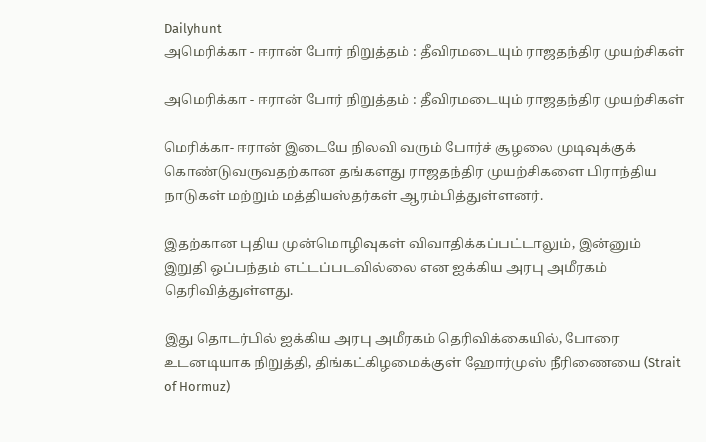Dailyhunt
அமெரிக்கா - ஈரான் போர் நிறுத்தம் : தீவிரமடையும் ராஜதந்திர முயற்சிகள்

அமெரிக்கா - ஈரான் போர் நிறுத்தம் : தீவிரமடையும் ராஜதந்திர முயற்சிகள்

மெரிக்கா- ஈரான் இடையே நிலவி வரும் போர்ச் சூழலை முடிவுக்குக் கொண்டுவருவதற்கான தங்களது ராஜதந்திர முயற்சிகளை பிராந்திய நாடுகள் மற்றும் மத்தியஸ்தர்கள் ஆரம்பித்துள்ளனர்.

இதற்கான புதிய முன்மொழிவுகள் விவாதிக்கப்பட்டாலும், இன்னும் இறுதி ஒப்பந்தம் எட்டப்படவில்லை என ஐக்கிய அரபு அமீரகம் தெரிவித்துள்ளது.

இது தொடர்பில் ஐக்கிய அரபு அமீரகம் தெரிவிக்கையில், போரை உடனடியாக நிறுத்தி, திங்கட்கிழமைக்குள் ஹோர்முஸ் நீரிணையை (Strait of Hormuz)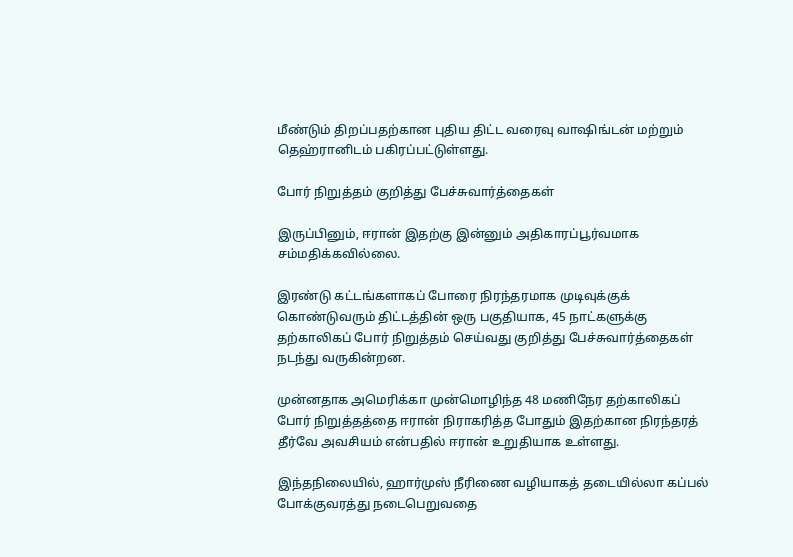மீண்டும் திறப்பதற்கான புதிய திட்ட வரைவு வாஷிங்டன் மற்றும் தெஹ்ரானிடம் பகிரப்பட்டுள்ளது.

போர் நிறுத்தம் குறித்து பேச்சுவார்த்தைகள்

இருப்பினும், ஈரான் இதற்கு இன்னும் அதிகாரப்பூர்வமாக சம்மதிக்கவில்லை.

இரண்டு கட்டங்களாகப் போரை நிரந்தரமாக முடிவுக்குக் கொண்டுவரும் திட்டத்தின் ஒரு பகுதியாக, 45 நாட்களுக்கு தற்காலிகப் போர் நிறுத்தம் செய்வது குறித்து பேச்சுவார்த்தைகள் நடந்து வருகின்றன.

முன்னதாக அமெரிக்கா முன்மொழிந்த 48 மணிநேர தற்காலிகப் போர் நிறுத்தத்தை ஈரான் நிராகரித்த போதும் இதற்கான நிரந்தரத் தீர்வே அவசியம் என்பதில் ஈரான் உறுதியாக உள்ளது.

இந்தநிலையில், ஹார்முஸ் நீரிணை வழியாகத் தடையில்லா கப்பல் போக்குவரத்து நடைபெறுவதை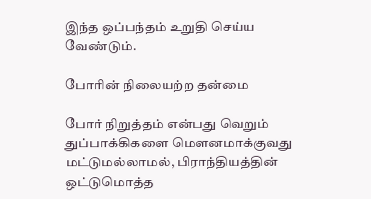இந்த ஒப்பந்தம் உறுதி செய்ய வேண்டும்.

போரின் நிலையற்ற தன்மை

போர் நிறுத்தம் என்பது வெறும் துப்பாக்கிகளை மௌனமாக்குவது மட்டுமல்லாமல், பிராந்தியத்தின் ஒட்டுமொத்த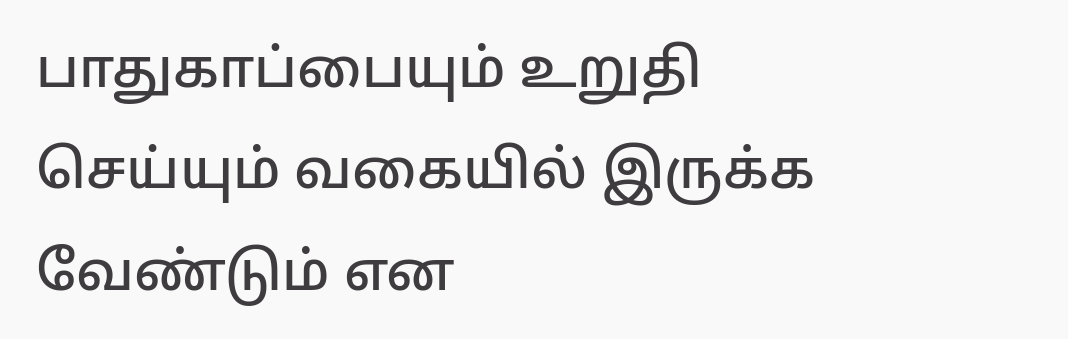பாதுகாப்பையும் உறுதி செய்யும் வகையில் இருக்க வேண்டும் என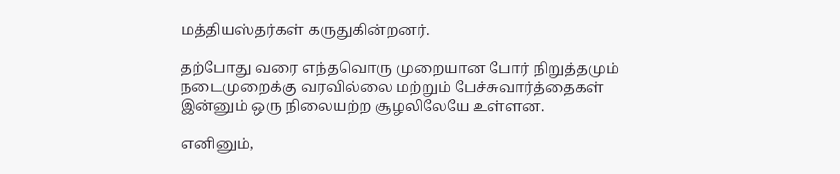மத்தியஸ்தர்கள் கருதுகின்றனர்.

தற்போது வரை எந்தவொரு முறையான போர் நிறுத்தமும் நடைமுறைக்கு வரவில்லை மற்றும் பேச்சுவார்த்தைகள் இன்னும் ஒரு நிலையற்ற சூழலிலேயே உள்ளன.

எனினும்,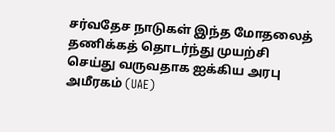சர்வதேச நாடுகள் இந்த மோதலைத் தணிக்கத் தொடர்ந்து முயற்சி செய்து வருவதாக ஐக்கிய அரபு அமீரகம் (UAE)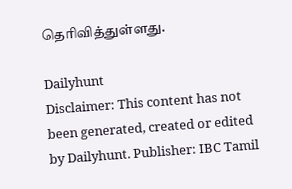தெரிவித்துள்ளது.

Dailyhunt
Disclaimer: This content has not been generated, created or edited by Dailyhunt. Publisher: IBC Tamil